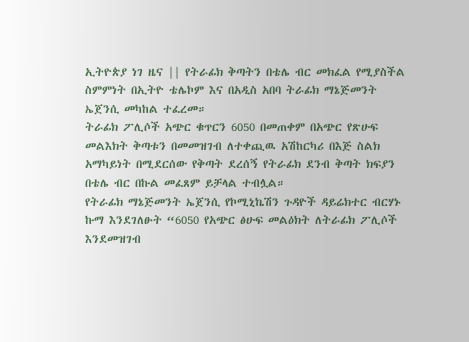ኢትዮጵያ ነገ ዜና || የትራፊክ ቅጣትን በቴሌ ብር መክፈል የሚያስችል ስምምነት በኢትዮ ቴሌኮም እና በአዲስ አበባ ትራፊክ ማኔጅመንት ኤጀንሲ መካከል ተፈረመ።
ትራፊክ ፖሊሶች አጭር ቁጥርን 6050 በመጠቀም በአጭር የጽሁፍ መልእክት ቅጣቱን በመመዝገብ ለተቀጪዉ አሽከርካሪ በእጅ ስልክ አማካይነት በሚደርሰው የቅጣት ደረሰኝ የትራፊክ ደንብ ቅጣት ክፍያን በቴሌ ብር በኩል መፈጸም ይቻላል ተብሏል።
የትራፊክ ማኔጅመንት ኤጀንሲ የኮሚኒኬሽን ጉዳዮች ዳይሬክተር ብርሃኑ ኩማ እንደገለፁት “6050 የአጭር ፅሁፍ መልዕክት ለትራፊክ ፖሊሶች እንደመዝገብ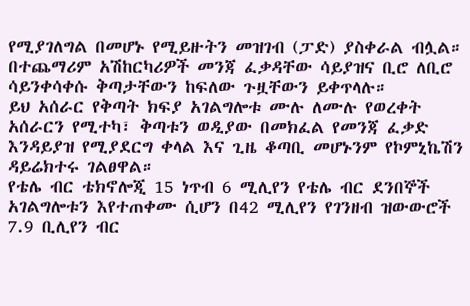የሚያገለግል በመሆኑ የሚይዙትን መዝገብ (ፓድ) ያስቀራል ብሏል። በተጨማሪም አሽከርካሪዎች መንጃ ፈቃዳቸው ሳይያዝና ቢሮ ለቢሮ ሳይንቀሳቀሱ ቅጣታቸውን ከፍለው ጉዟቸውን ይቀጥላሉ።
ይህ አሰራር የቅጣት ክፍያ አገልግሎቱ ሙሉ ለሙሉ የወረቀት አሰራርን የሚተካ፣ ቅጣቱን ወዲያው በመክፈል የመንጃ ፈቃድ እንዳይያዝ የሚያደርግ ቀላል እና ጊዜ ቆጣቢ መሆኑንም የኮምኒኬሽን ዳይሬክተሩ ገልፀዋል።
የቴሌ ብር ቴክኖሎጂ 15 ነጥብ 6 ሚሊየን የቴሌ ብር ደንበኞች አገልግሎቱን እየተጠቀሙ ሲሆን በ42 ሚሊየን የገንዘብ ዝውውሮች 7.9 ቢሊየን ብር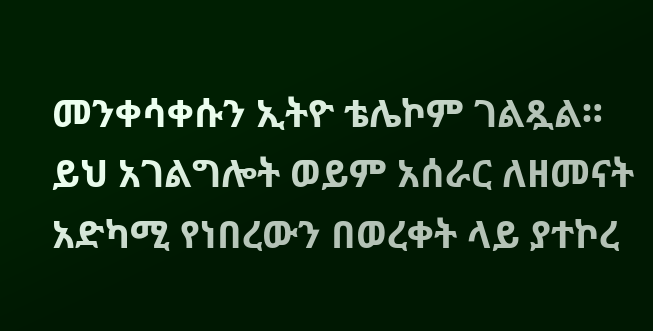መንቀሳቀሱን ኢትዮ ቴሌኮም ገልጿል።
ይህ አገልግሎት ወይም አሰራር ለዘመናት አድካሚ የነበረውን በወረቀት ላይ ያተኮረ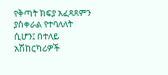የቅጣት ክፍያ አፈጻጸምን ያስቀራል የተባለለት ሲሆን፤ በተለይ አሽከርካሪዎች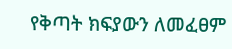የቅጣት ክፍያውን ለመፈፀም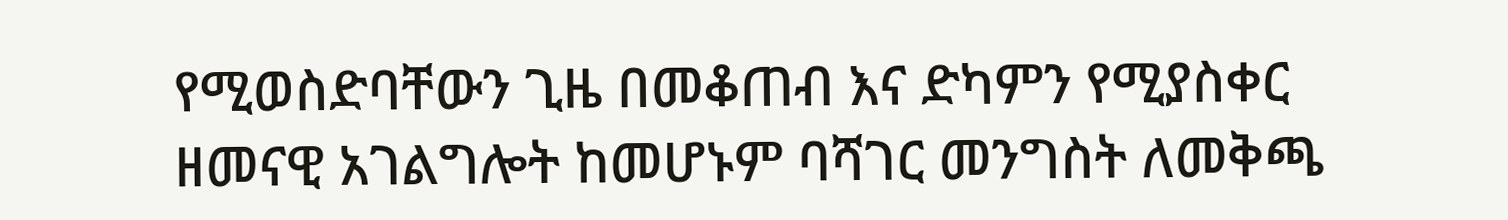የሚወስድባቸውን ጊዜ በመቆጠብ እና ድካምን የሚያስቀር ዘመናዊ አገልግሎት ከመሆኑም ባሻገር መንግስት ለመቅጫ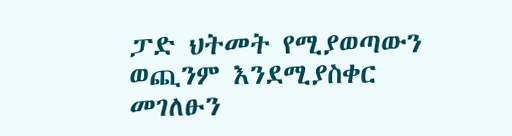ፓድ ህትመት የሚያወጣውን ወጪንም እንደሚያስቀር መገለፁን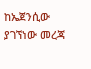ከኤጀንሲው ያገኘነው መረጃ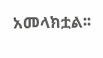አመላክቷል፡፡